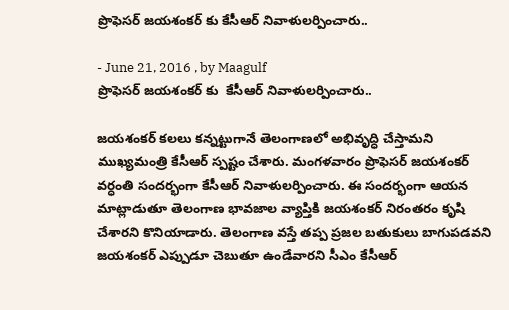ప్రొఫెసర్ జయశంకర్ కు కేసీఆర్ నివాళులర్పించారు..

- June 21, 2016 , by Maagulf
ప్రొఫెసర్ జయశంకర్ కు  కేసీఆర్ నివాళులర్పించారు..

జయశంకర్ కలలు కన్నట్టుగానే తెలంగాణలో అభివృద్ధి చేస్తామని ముఖ్యమంత్రి కేసీఆర్ స్పష్టం చేశారు. మంగళవారం ప్రొఫెసర్ జయశంకర్ వర్ధంతి సందర్భంగా కేసీఆర్ నివాళులర్పించారు. ఈ సందర్భంగా ఆయన మాట్లాడుతూ తెలంగాణ భావజాల వ్యాప్తికి జయశంకర్ నిరంతరం కృషి చేశారని కొనియాడారు. తెలంగాణ వస్తే తప్ప ప్రజల బతుకులు బాగుపడవని జయశంకర్ ఎప్పుడూ చెబుతూ ఉండేవారని సీఎం కేసీఆర్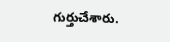గుర్తుచేశారు.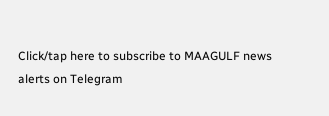Click/tap here to subscribe to MAAGULF news alerts on Telegram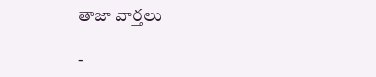తాజా వార్తలు

-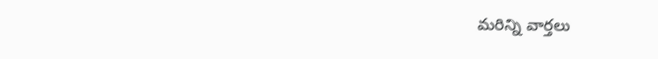మరిన్ని వార్తలు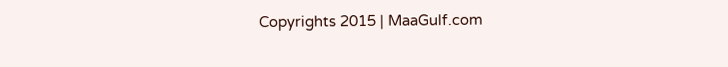Copyrights 2015 | MaaGulf.com